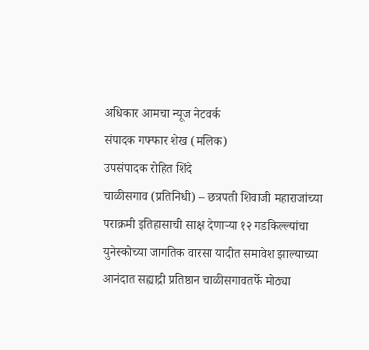अधिकार आमचा न्यूज नेटवर्क
संपादक गफ्फार शेख (मलिक)
उपसंपादक रोहित शिंदे
चाळीसगाव (प्रतिनिधी) – छत्रपती शिवाजी महाराजांच्या पराक्रमी इतिहासाची साक्ष देणाऱ्या १२ गडकिल्ल्यांचा युनेस्कोच्या जागतिक वारसा यादीत समावेश झाल्याच्या आनंदात सह्याद्री प्रतिष्ठान चाळीसगावतर्फे मोठ्या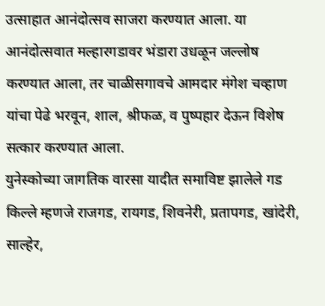उत्साहात आनंदोत्सव साजरा करण्यात आला. या आनंदोत्सवात मल्हारगडावर भंडारा उधळून जल्लोष करण्यात आला, तर चाळीसगावचे आमदार मंगेश चव्हाण यांचा पेढे भरवून, शाल, श्रीफळ, व पुष्पहार देऊन विशेष सत्कार करण्यात आला.
युनेस्कोच्या जागतिक वारसा यादीत समाविष्ट झालेले गड किल्ले म्हणजे राजगड, रायगड, शिवनेरी, प्रतापगड, खांदेरी, साल्हेर,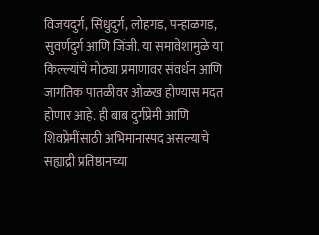विजयदुर्ग, सिंधुदुर्ग, लोहगड, पन्हाळगड, सुवर्णदुर्ग आणि जिंजी. या समावेशामुळे या किल्ल्यांचे मोठ्या प्रमाणावर संवर्धन आणि जागतिक पातळीवर ओळख होण्यास मदत होणार आहे. ही बाब दुर्गप्रेमी आणि शिवप्रेमींसाठी अभिमानास्पद असल्याचे सह्याद्री प्रतिष्ठानच्या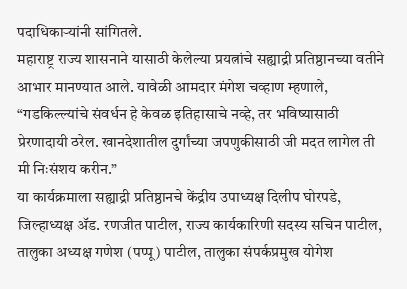पदाधिकाऱ्यांनी सांगितले.
महाराष्ट्र राज्य शासनाने यासाठी केलेल्या प्रयत्नांचे सह्याद्री प्रतिष्ठानच्या वतीने आभार मानण्यात आले. यावेळी आमदार मंगेश चव्हाण म्हणाले, “गडकिल्ल्यांचे संवर्धन हे केवळ इतिहासाचे नव्हे, तर भविष्यासाठी प्रेरणादायी ठरेल. खानदेशातील दुर्गांच्या जपणुकीसाठी जी मदत लागेल ती मी निःसंशय करीन.”
या कार्यक्रमाला सह्याद्री प्रतिष्ठानचे केंद्रीय उपाध्यक्ष दिलीप घोरपडे, जिल्हाध्यक्ष ॲड. रणजीत पाटील, राज्य कार्यकारिणी सदस्य सचिन पाटील, तालुका अध्यक्ष गणेश (पप्पू) पाटील, तालुका संपर्कप्रमुख योगेश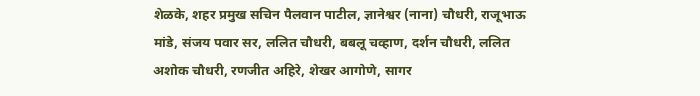शेळके, शहर प्रमुख सचिन पैलवान पाटील, ज्ञानेश्वर (नाना) चौधरी, राजूभाऊ मांडे, संजय पवार सर, ललित चौधरी, बबलू चव्हाण, दर्शन चौधरी, ललित अशोक चौधरी, रणजीत अहिरे, शेखर आगोणे, सागर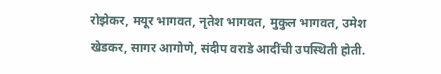रोझेकर, मयूर भागवत, नृतेश भागवत, मुकुल भागवत, उमेश खेडकर, सागर आगोणे, संदीप वराडे आदींची उपस्थिती होती.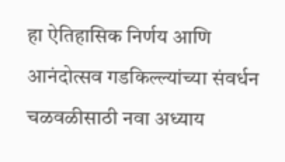हा ऐतिहासिक निर्णय आणि आनंदोत्सव गडकिल्ल्यांच्या संवर्धन चळवळीसाठी नवा अध्याय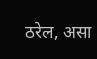ठरेल, असा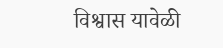विश्वास यावेळी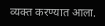व्यक्त करण्यात आला.